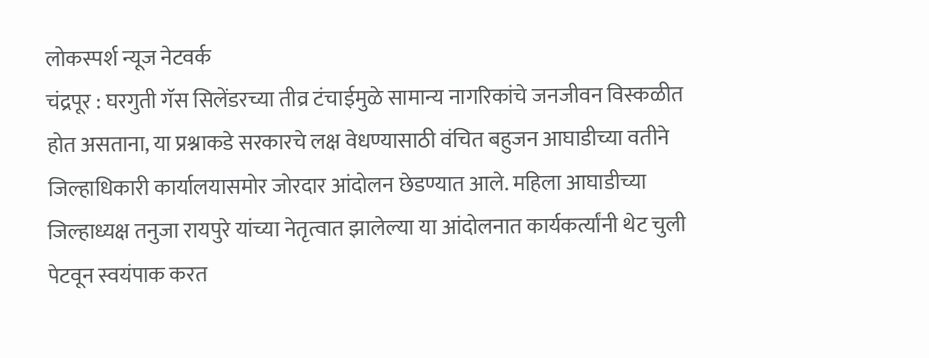लोकस्पर्श न्यूज नेटवर्क
चंद्रपूर : घरगुती गॅस सिलेंडरच्या तीव्र टंचाईमुळे सामान्य नागरिकांचे जनजीवन विस्कळीत होत असताना, या प्रश्नाकडे सरकारचे लक्ष वेधण्यासाठी वंचित बहुजन आघाडीच्या वतीने जिल्हाधिकारी कार्यालयासमोर जोरदार आंदोलन छेडण्यात आले. महिला आघाडीच्या जिल्हाध्यक्ष तनुजा रायपुरे यांच्या नेतृत्वात झालेल्या या आंदोलनात कार्यकर्त्यांनी थेट चुली पेटवून स्वयंपाक करत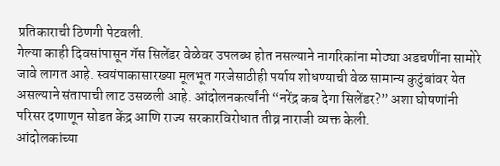प्रतिकाराची ठिणगी पेटवली.
गेल्या काही दिवसांपासून गॅस सिलेंडर वेळेवर उपलब्ध होत नसल्याने नागरिकांना मोठ्या अडचणींना सामोरे जावे लागत आहे. स्वयंपाकासारख्या मूलभूत गरजेसाठीही पर्याय शोधण्याची वेळ सामान्य कुटुंबांवर येत असल्याने संतापाची लाट उसळली आहे. आंदोलनकर्त्यांनी “नरेंद्र कब देगा सिलेंडर?” अशा घोषणांनी परिसर दणाणून सोडत केंद्र आणि राज्य सरकारविरोधात तीव्र नाराजी व्यक्त केली.
आंदोलकांच्या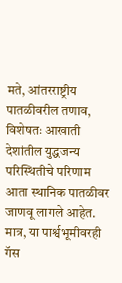मते, आंतरराष्ट्रीय पातळीवरील तणाव, विशेषतः आखाती देशांतील युद्धजन्य परिस्थितीचे परिणाम आता स्थानिक पातळीवर जाणवू लागले आहेत. मात्र, या पार्श्वभूमीवरही गॅस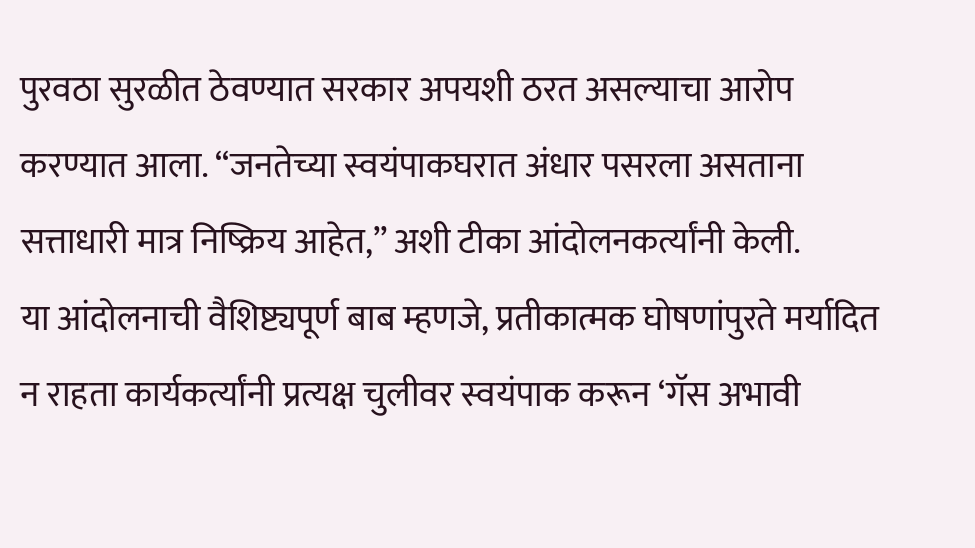पुरवठा सुरळीत ठेवण्यात सरकार अपयशी ठरत असल्याचा आरोप करण्यात आला. “जनतेच्या स्वयंपाकघरात अंधार पसरला असताना सत्ताधारी मात्र निष्क्रिय आहेत,” अशी टीका आंदोलनकर्त्यांनी केली.
या आंदोलनाची वैशिष्ट्यपूर्ण बाब म्हणजे, प्रतीकात्मक घोषणांपुरते मर्यादित न राहता कार्यकर्त्यांनी प्रत्यक्ष चुलीवर स्वयंपाक करून ‘गॅस अभावी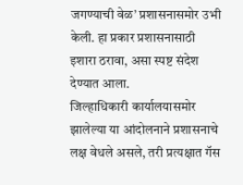जगण्याची वेळ’ प्रशासनासमोर उभी केली. हा प्रकार प्रशासनासाठी इशारा ठरावा, असा स्पष्ट संदेश देण्यात आला.
जिल्हाधिकारी कार्यालयासमोर झालेल्या या आंदोलनाने प्रशासनाचे लक्ष वेधले असले, तरी प्रत्यक्षात गॅस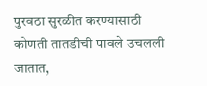पुरवठा सुरळीत करण्यासाठी कोणती तातडीची पावले उचलली जातात,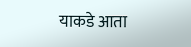याकडे आता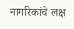नागरिकांचे लक्ष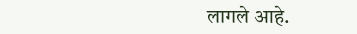लागले आहे.